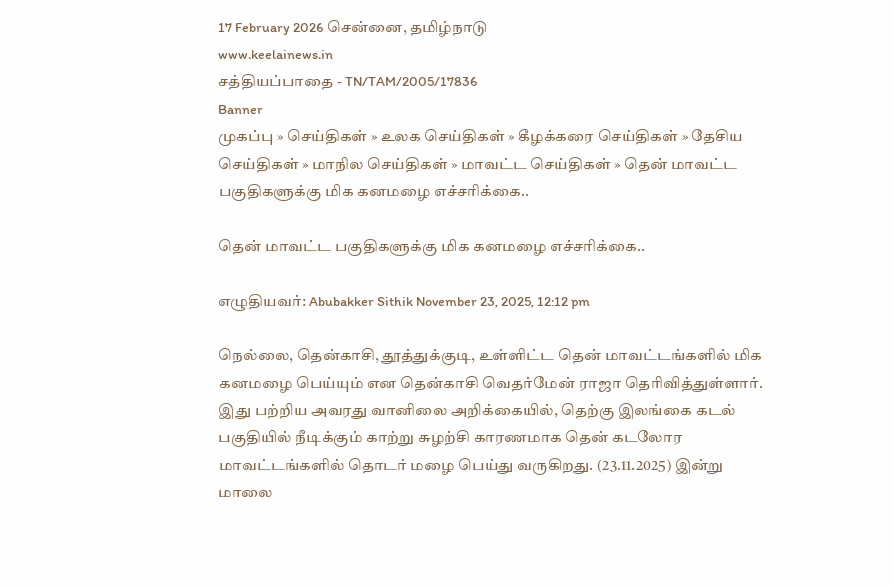17 February 2026 சென்னை, தமிழ்நாடு
www.keelainews.in
சத்தியப்பாதை - TN/TAM/2005/17836
Banner
முகப்பு » செய்திகள் » உலக செய்திகள் » கீழக்கரை செய்திகள் » தேசிய செய்திகள் » மாநில செய்திகள் » மாவட்ட செய்திகள் » தென் மாவட்ட பகுதிகளுக்கு மிக கனமழை எச்சரிக்கை..

தென் மாவட்ட பகுதிகளுக்கு மிக கனமழை எச்சரிக்கை..

எழுதியவர்: Abubakker Sithik November 23, 2025, 12:12 pm

நெல்லை, தென்காசி, தூத்துக்குடி, உள்ளிட்ட தென் மாவட்டங்களில் மிக கனமழை பெய்யும் என தென்காசி வெதர்மேன் ராஜா தெரிவித்துள்ளார். இது பற்றிய அவரது வானிலை அறிக்கையில், தெற்கு இலங்கை கடல் பகுதியில் நீடிக்கும் காற்று சுழற்சி காரணமாக தென் கடலோர மாவட்டங்களில் தொடர் மழை பெய்து வருகிறது. (23.11.2025) இன்று மாலை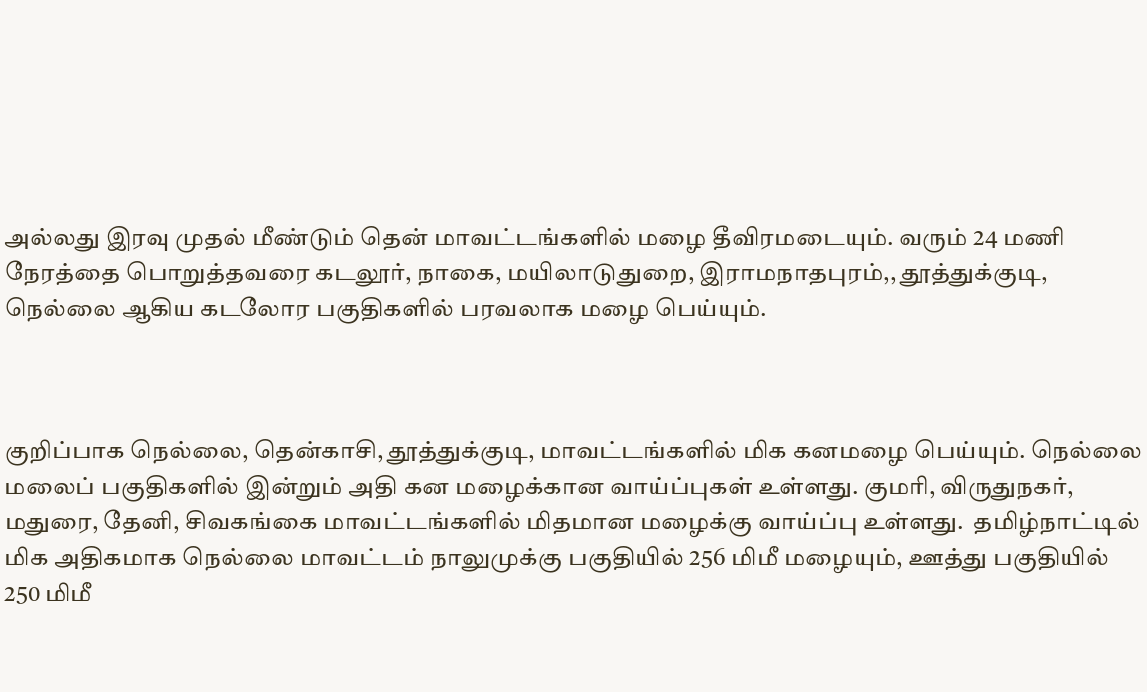அல்லது இரவு முதல் மீண்டும் தென் மாவட்டங்களில் மழை தீவிரமடையும். வரும் 24 மணி நேரத்தை பொறுத்தவரை கடலூர், நாகை, மயிலாடுதுறை, இராமநாதபுரம்,, தூத்துக்குடி, நெல்லை ஆகிய கடலோர பகுதிகளில் பரவலாக மழை பெய்யும்.



குறிப்பாக நெல்லை, தென்காசி, தூத்துக்குடி, மாவட்டங்களில் மிக கனமழை பெய்யும். நெல்லை மலைப் பகுதிகளில் இன்றும் அதி கன மழைக்கான வாய்ப்புகள் உள்ளது. குமரி, விருதுநகர், மதுரை, தேனி, சிவகங்கை மாவட்டங்களில் மிதமான மழைக்கு வாய்ப்பு உள்ளது.  தமிழ்நாட்டில் மிக அதிகமாக நெல்லை மாவட்டம் நாலுமுக்கு பகுதியில் 256 மிமீ மழையும், ஊத்து பகுதியில் 250 மிமீ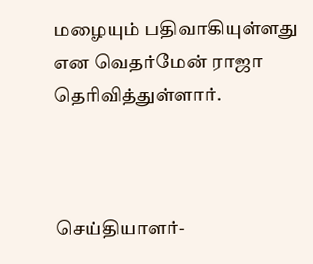மழையும் பதிவாகியுள்ளது என வெதர்மேன் ராஜா தெரிவித்துள்ளார்.



செய்தியாளர்-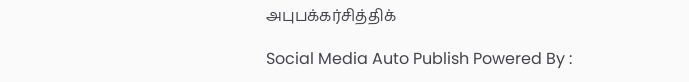அபுபக்கர்சித்திக்

Social Media Auto Publish Powered By :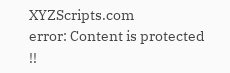XYZScripts.com
error: Content is protected !!